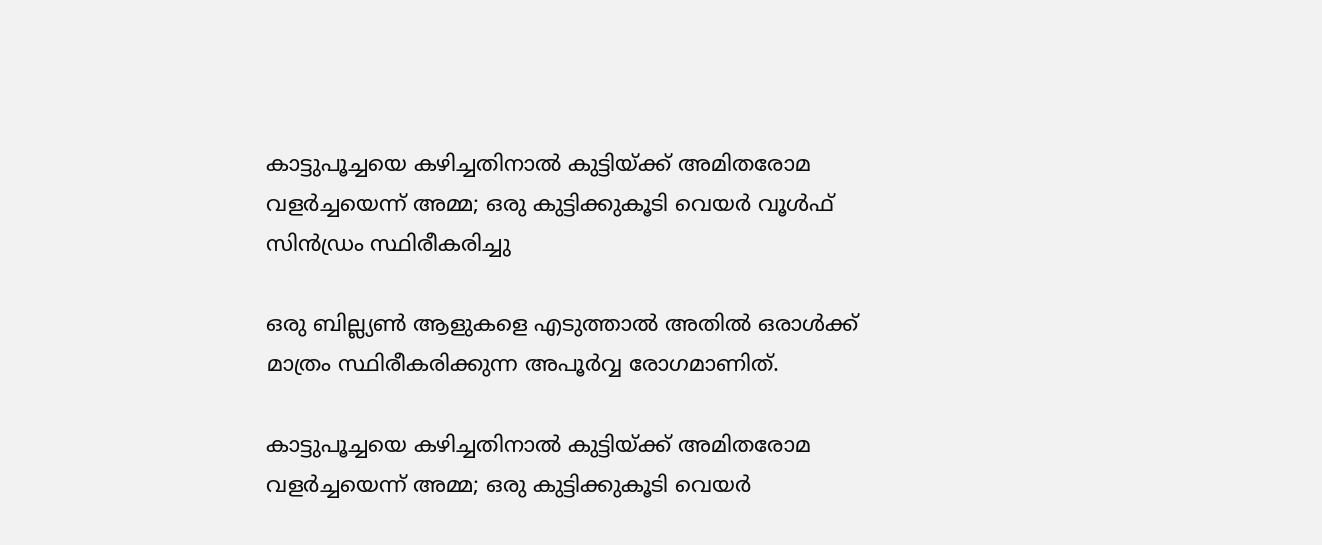കാട്ടുപൂച്ചയെ കഴിച്ചതിനാൽ കുട്ടിയ്ക്ക് അമിതരോമ വളർച്ചയെന്ന് അമ്മ; ഒരു കുട്ടിക്കുകൂടി വെയർ വൂൾഫ് സിൻഡ്രം സ്ഥിരീകരിച്ചു

ഒരു ബില്ല്യണ്‍ ആളുകളെ എടുത്താല്‍ അതില്‍ ഒരാള്‍ക്ക് മാത്രം സ്ഥിരീകരിക്കുന്ന അപൂര്‍വ്വ രോഗമാണിത്.

കാട്ടുപൂച്ചയെ കഴിച്ചതിനാൽ കുട്ടിയ്ക്ക് അമിതരോമ വളർച്ചയെന്ന് അമ്മ; ഒരു കുട്ടിക്കുകൂടി വെയർ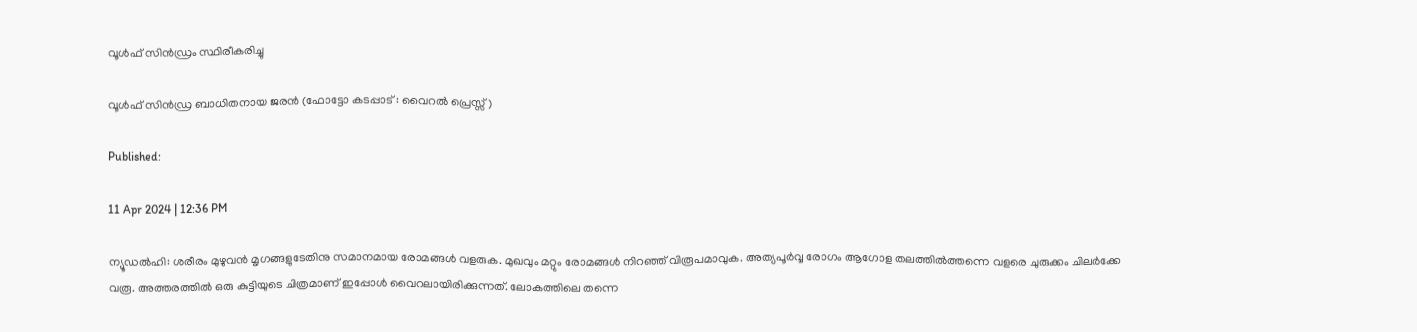വൂൾഫ് സിൻഡ്രം സ്ഥിരീകരിച്ചു

വൂൾഫ് സിൻഡ്ര ബാധിതനായ ജരൻ (ഫോട്ടോ കടപ്പാട് : വൈറൽ പ്രെസ്സ്)

Published:

11 Apr 2024 | 12:36 PM

ന്യൂഡൽഹി: ശരീരം മുഴുവന്‍ മൃഗങ്ങളുടേതിനു സമാനമായ രോമങ്ങള്‍ വളരുക. മുഖവും മറ്റും രോമങ്ങള്‍ നിറഞ്ഞ് വിരൂപമാവുക. അത്യപൂര്‍വ്വ രോഗം ആഗോള തലത്തില്‍ത്തന്നെ വളരെ ചുരുക്കം ചിലര്‍ക്കേ വരൂ. അത്തരത്തില്‍ ഒരു കുട്ടിയുടെ ചിത്രമാണ് ഇപ്പോള്‍ വൈറലായിരിക്കുന്നത്. ലോകത്തിലെ തന്നെ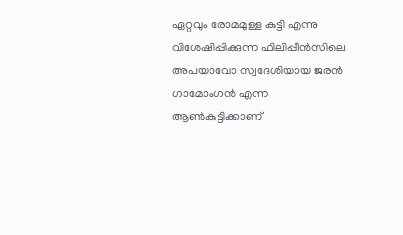ഏറ്റവും രോമമുള്ള കുട്ടി എന്നു വിശേഷിപ്പിക്കുന്ന ഫിലിപ്പീന്‍സിലെ അപയാവോ സ്വദേശിയായ ജരന്‍ ഗാമോംഗന്‍ എന്ന ആണ്‍കുട്ടിക്കാണ്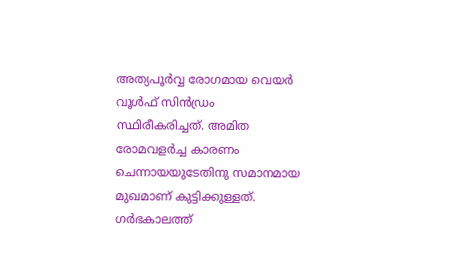അത്യപൂര്‍വ്വ രോഗമായ വെയര്‍ വൂള്‍ഫ് സിന്‍ഡ്രം സ്ഥിരീകരിച്ചത്. അമിത രോമവളര്‍ച്ച കാരണം ചെന്നായയുടേതിനു സമാനമായ മുഖമാണ് കുട്ടിക്കുള്ളത്. ഗര്‍ഭകാലത്ത്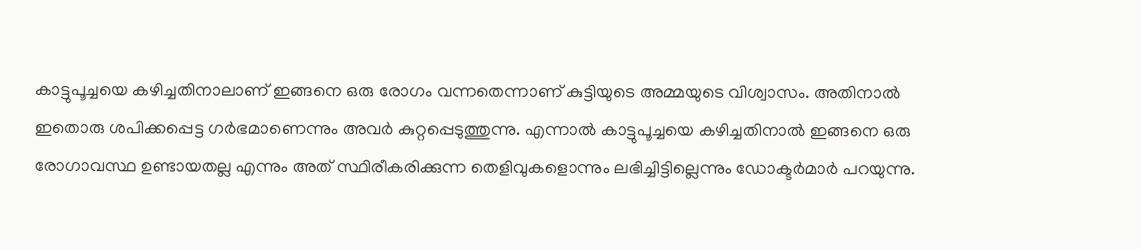കാട്ടുപൂച്ചയെ കഴിച്ചതിനാലാണ് ഇങ്ങനെ ഒരു രോഗം വന്നതെന്നാണ് കുട്ടിയുടെ അമ്മയുടെ വിശ്വാസം. അതിനാല്‍ ഇതൊരു ശപിക്കപ്പെട്ട ഗര്‍ഭമാണെന്നും അവര്‍ കുറ്റപ്പെടുത്തുന്നു. എന്നാല്‍ കാട്ടുപൂച്ചയെ കഴിച്ചതിനാല്‍ ഇങ്ങനെ ഒരു രോഗാവസ്ഥ ഉണ്ടായതല്ല എന്നും അത് സ്ഥിരീകരിക്കുന്ന തെളിവുകളൊന്നും ലഭിച്ചിട്ടില്ലെന്നും ഡോക്ടര്‍മാര്‍ പറയുന്നു.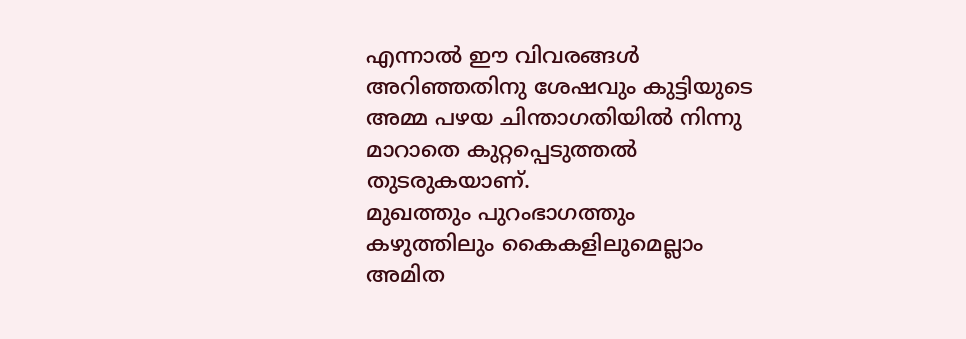എന്നാല്‍ ഈ വിവരങ്ങൾ അറിഞ്ഞതിനു ശേഷവും കുട്ടിയുടെ അമ്മ പഴയ ചിന്താഗതിയില്‍ നിന്നു മാറാതെ കുറ്റപ്പെടുത്തല്‍ തുടരുകയാണ്.
മുഖത്തും പുറംഭാഗത്തും കഴുത്തിലും കൈകളിലുമെല്ലാം അമിത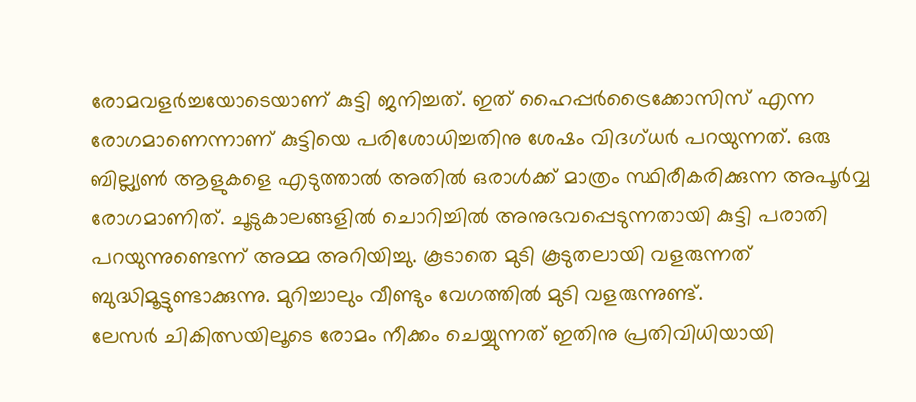രോമവളര്‍ച്ചയോടെയാണ് കുട്ടി ജനിച്ചത്. ഇത് ഹൈപ്പര്‍ട്രൈക്കോസിസ് എന്ന രോഗമാണെന്നാണ് കുട്ടിയെ പരിശോധിച്ചതിനു ശേഷം വിദഗ്ധര്‍ പറയുന്നത്. ഒരു ബില്ല്യണ്‍ ആളുകളെ എടുത്താല്‍ അതില്‍ ഒരാള്‍ക്ക് മാത്രം സ്ഥിരീകരിക്കുന്ന അപൂര്‍വ്വ രോഗമാണിത്. ചൂടുകാലങ്ങളില്‍ ചൊറിച്ചില്‍ അനുഭവപ്പെടുന്നതായി കുട്ടി പരാതി പറയുന്നുണ്ടെന്ന് അമ്മ അറിയിച്ചു. കൂടാതെ മുടി കൂടുതലായി വളരുന്നത് ബുദ്ധിമൂട്ടുണ്ടാക്കുന്നു. മുറിച്ചാലും വീണ്ടും വേഗത്തില്‍ മുടി വളരുന്നുണ്ട്.
ലേസര്‍ ചികിത്സയിലൂടെ രോമം നീക്കം ചെയ്യുന്നത് ഇതിനു പ്രതിവിധിയായി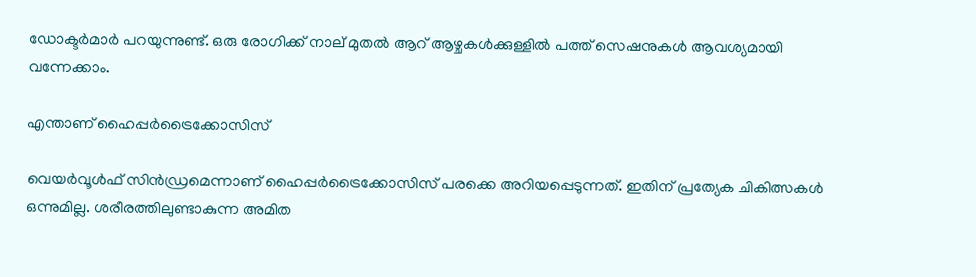ഡോക്ടര്‍മാര്‍ പറയുന്നുണ്ട്. ഒരു രോഗിക്ക് നാല് മുതല്‍ ആറ് ആഴ്ചകള്‍ക്കുള്ളില്‍ പത്ത് സെഷനുകള്‍ ആവശ്യമായി വന്നേക്കാം.

എന്താണ് ഹൈപ്പര്‍ട്രൈക്കോസിസ്

വെയർവൂൾഫ് സിൻഡ്രമെന്നാണ് ഹൈപ്പര്‍ട്രൈക്കോസിസ് പരക്കെ അറിയപ്പെടുന്നത്. ഇതിന് പ്രത്യേക ചികിത്സകൾ ഒന്നുമില്ല. ശരീരത്തിലുണ്ടാകുന്ന അമിത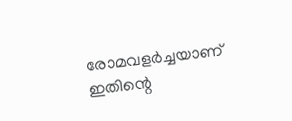രോമവളർ‌ച്ചയാണ് ഇതിന്റെ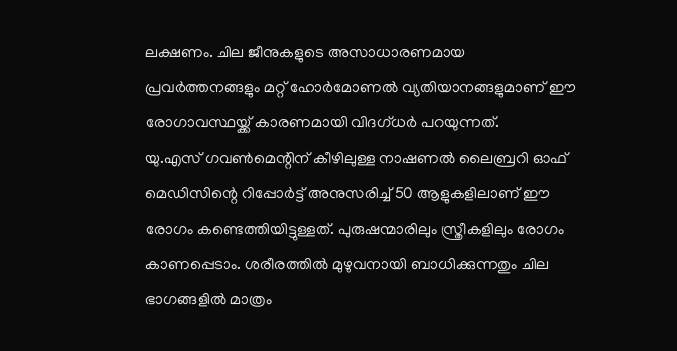ലക്ഷണം. ചില ജീനുകളുടെ അസാധാരണമായ പ്രവർത്തനങ്ങളും മറ്റ് ഹോർമോണൽ വ്യതിയാനങ്ങളുമാണ് ഈ രോഗാവസ്ഥയ്ക്ക് കാരണമായി വിദഗ്ധർ പറയുന്നത്.
യു.എസ് ഗവൺമെന്റിന് കീഴിലുള്ള നാഷണൽ ലൈബ്രറി ഓഫ് മെഡിസിന്റെ റിപ്പോർട്ട് അനുസരിച്ച് 50 ആളുകളിലാണ് ഈ രോഗം കണ്ടെത്തിയിട്ടുള്ളത്. പുരുഷന്മാരിലും സ്ത്രീകളിലും രോഗം കാണപ്പെടാം. ശരീരത്തില്‍ മുഴുവനായി ബാധിക്കുന്നതും ചില ഭാഗങ്ങളിൽ മാത്രം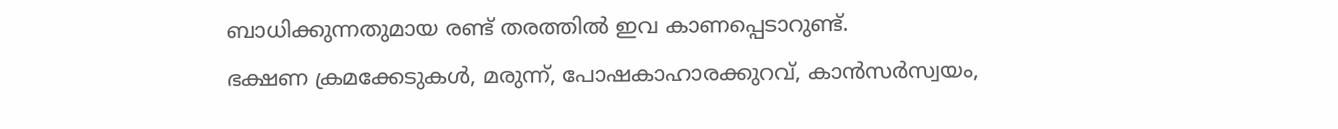ബാധിക്കുന്നതുമായ രണ്ട് തരത്തിൽ ഇവ കാണപ്പെടാറുണ്ട്.
ഭക്ഷണ ക്രമക്കേടുകൾ, മരുന്ന്, പോഷകാഹാരക്കുറവ്, കാൻസർസ്വയം,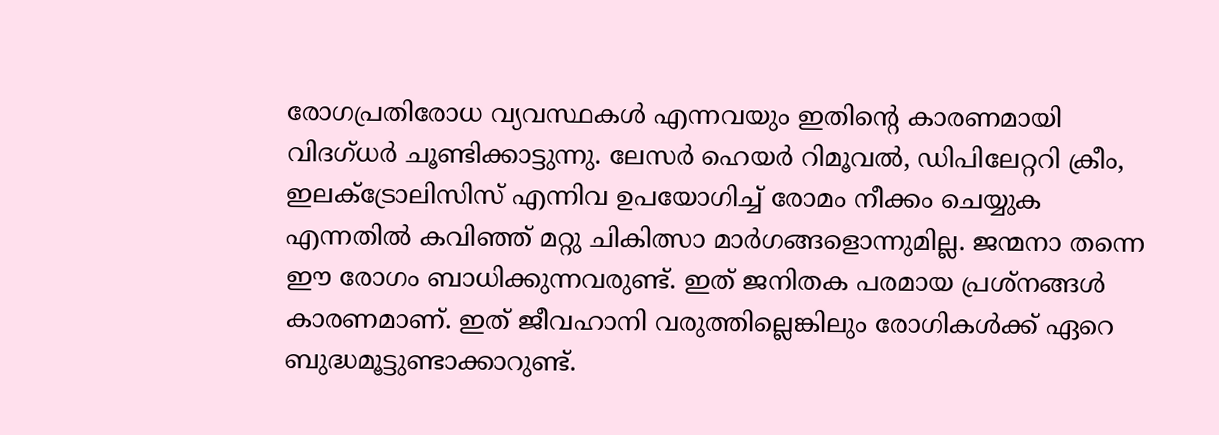രോഗപ്രതിരോധ വ്യവസ്ഥകൾ എന്നവയും ഇതിന്റെ കാരണമായി വിദഗ്ധർ ചൂണ്ടിക്കാട്ടുന്നു. ലേസർ ഹെയർ റിമൂവൽ, ഡിപിലേറ്ററി ക്രീം, ഇലക്ട്രോലിസിസ് എന്നിവ ഉപയോഗിച്ച് രോമം നീക്കം ചെയ്യുക എന്നതിൽ കവിഞ്ഞ് മറ്റു ചികിത്സാ മാർഗങ്ങളൊന്നുമില്ല. ജന്മനാ തന്നെ ഈ രോഗം ബാധിക്കുന്നവരുണ്ട്. ഇത് ജനിതക പരമായ പ്രശ്നങ്ങൾ കാരണമാണ്. ഇത് ജീവഹാനി വരുത്തില്ലെങ്കിലും രോഗികൾക്ക് ഏറെ ബുദ്ധമൂട്ടുണ്ടാക്കാറുണ്ട്.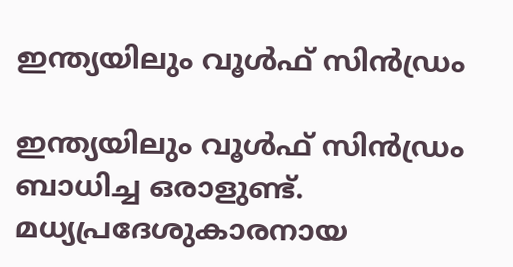ഇന്ത്യയിലും വൂൾഫ് സിൻഡ്രം

ഇന്ത്യയിലും വൂൾഫ് സിൻഡ്രം ബാധിച്ച ഒരാളുണ്ട്. മധ്യപ്രദേശുകാരനായ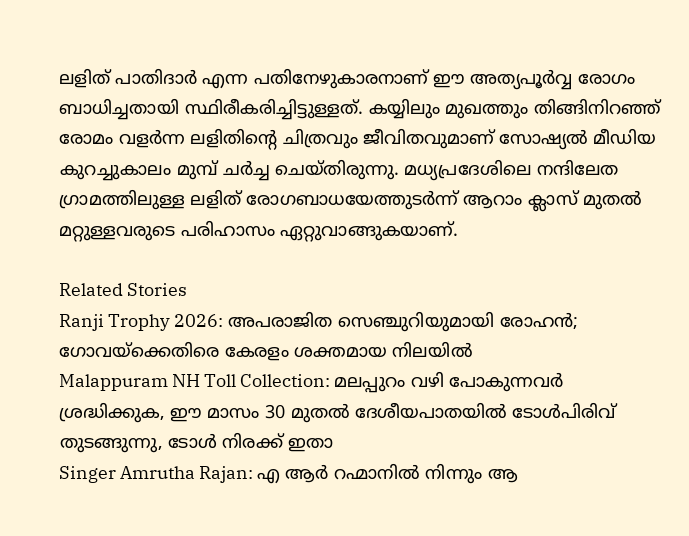ലളിത് പാതിദാർ എന്ന പതിനേഴുകാരനാണ് ഈ അത്യപൂർവ്വ രോഗം ബാധിച്ചതായി സ്ഥിരീകരിച്ചിട്ടുള്ളത്. കയ്യിലും മുഖത്തും തിങ്ങിനിറഞ്ഞ് രോമം വളർന്ന ലളിതിന്റെ ചിത്രവും ജീവിതവുമാണ് സോഷ്യൽ മീഡിയ കുറച്ചുകാലം മുമ്പ് ചർച്ച ചെയ്തിരുന്നു. മധ്യപ്രദേശിലെ നന്ദിലേത ഗ്രാമത്തിലുള്ള ലളിത് രോഗബാധയേത്തുടർന്ന് ആറാം ക്ലാസ് മുതൽ മറ്റുള്ളവരുടെ പരിഹാസം ഏറ്റുവാങ്ങുകയാണ്.

Related Stories
Ranji Trophy 2026: അപരാജിത സെഞ്ചുറിയുമായി രോഹൻ; ഗോവയ്ക്കെതിരെ കേരളം ശക്തമായ നിലയിൽ
Malappuram NH Toll Collection: മലപ്പുറം വഴി പോകുന്നവർ ശ്രദ്ധിക്കുക, ഈ മാസം 30 മുതൽ ദേശീയപാതയിൽ ടോൾപിരിവ് തുടങ്ങുന്നു, ടോൾ നിരക്ക് ഇതാ
Singer Amrutha Rajan: എ ആർ റഹ്മാനിൽ നിന്നും ആ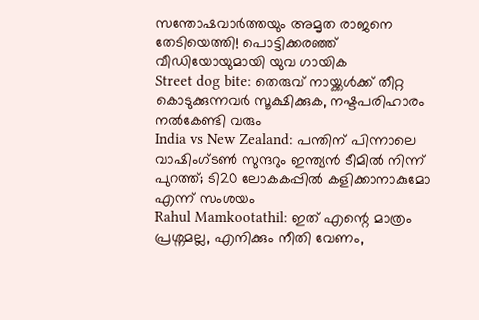സന്തോഷവാർത്തയും അമൃത രാജനെ തേടിയെത്തി! പൊട്ടിക്കരഞ്ഞ് വീഡിയോയുമായി യുവ ഗായിക
Street dog bite: തെരുവ് നായ്ക്കൾക്ക് തീറ്റ കൊടുക്കുന്നവർ സൂക്ഷിക്കുക, നഷ്ടപരിഹാരം നൽകേണ്ടി വരും
India vs New Zealand: പന്തിന് പിന്നാലെ വാഷിംഗ്ടൺ സുന്ദറും ഇന്ത്യൻ ടീമിൽ നിന്ന് പുറത്ത്; ടി20 ലോകകപ്പിൽ കളിക്കാനാകുമോ എന്ന് സംശയം
Rahul Mamkootathil: ഇത് എന്റെ മാത്രം പ്രശ്നമല്ല, എനിക്കും നീതി വേണം,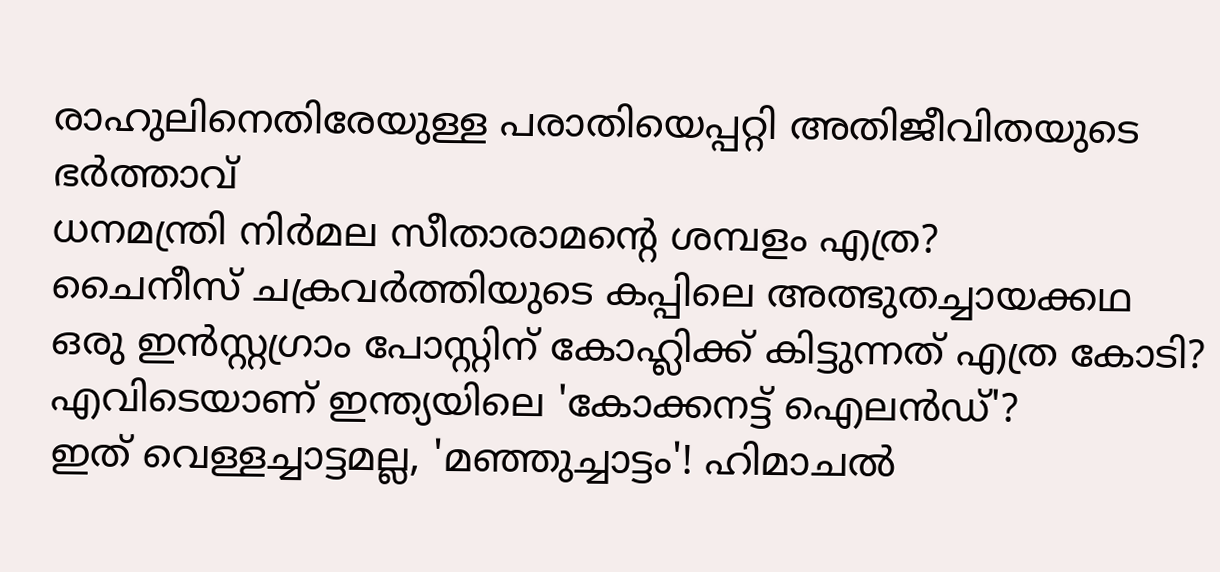രാഹുലിനെതിരേയുള്ള പരാതിയെപ്പറ്റി അതിജീവിതയുടെ ഭർത്താവ്
ധനമന്ത്രി നിർമല സീതാരാമന്റെ ശമ്പളം എത്ര?
ചൈനീസ് ചക്രവർത്തിയുടെ കപ്പിലെ അത്ഭുതച്ചായക്കഥ
ഒരു ഇന്‍സ്റ്റഗ്രാം പോസ്റ്റിന് കോഹ്ലിക്ക് കിട്ടുന്നത് എത്ര കോടി?
എവിടെയാണ് ഇന്ത്യയിലെ 'കോക്കനട്ട് ഐലൻഡ്'?
ഇത് വെള്ളച്ചാട്ടമല്ല, 'മഞ്ഞുച്ചാട്ടം'! ഹിമാചല്‍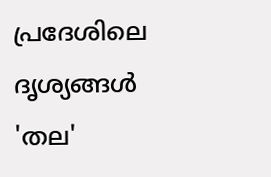പ്രദേശിലെ ദൃശ്യങ്ങള്‍
'തല'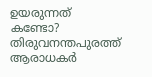ഉയരുന്നത് കണ്ടോ? തിരുവനന്തപുരത്ത് ആരാധകര്‍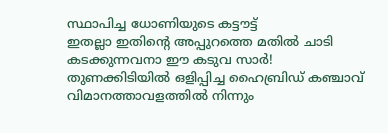സ്ഥാപിച്ച ധോണിയുടെ കട്ടൗട്ട്‌
ഇതല്ലാ ഇതിൻ്റെ അപ്പുറത്തെ മതിൽ ചാടി കടക്കുന്നവനാ ഈ കടുവ സാർ!
തുണക്കിടിയിൽ ഒളിപ്പിച്ച ഹൈബ്രിഡ് കഞ്ചാവ് വിമാനത്താവളത്തിൽ നിന്നും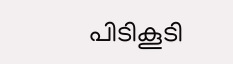പിടികൂടി